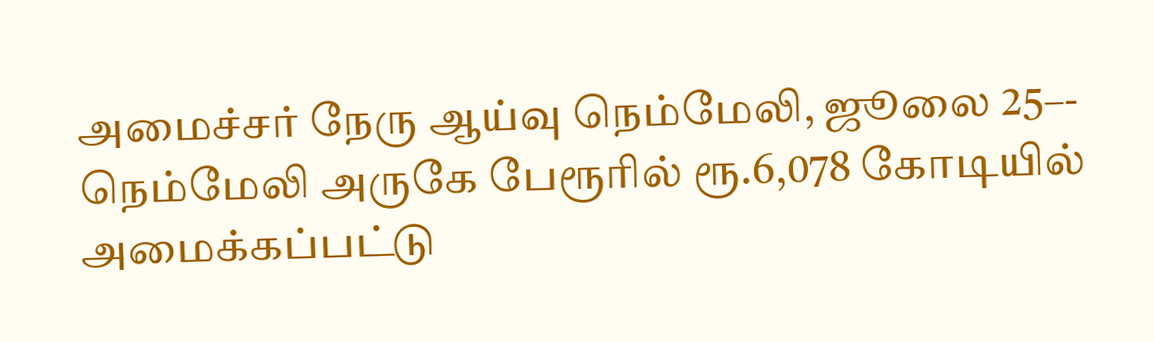அமைச்சர் நேரு ஆய்வு நெம்மேலி, ஜூலை 25–- நெம்மேலி அருகே பேரூரில் ரூ.6,078 கோடியில் அமைக்கப்பட்டு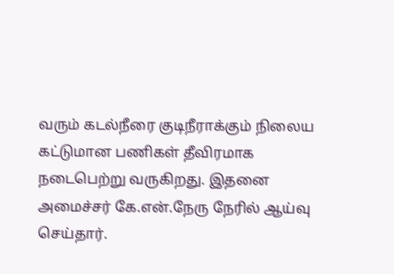வரும் கடல்நீரை குடிநீராக்கும் நிலைய கட்டுமான பணிகள் தீவிரமாக நடைபெற்று வருகிறது. இதனை அமைச்சர் கே.என்.நேரு நேரில் ஆய்வு செய்தார்.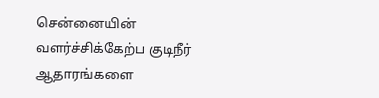சென்னையின் வளர்ச்சிக்கேற்ப குடிநீர் ஆதாரங்களை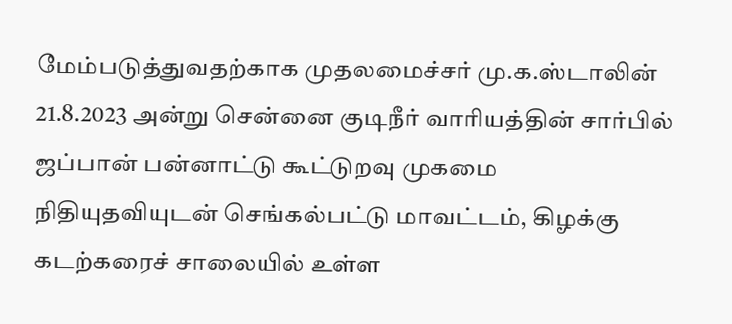மேம்படுத்துவதற்காக முதலமைச்சர் மு.க.ஸ்டாலின் 21.8.2023 அன்று சென்னை குடிநீர் வாரியத்தின் சார்பில் ஜப்பான் பன்னாட்டு கூட்டுறவு முகமை நிதியுதவியுடன் செங்கல்பட்டு மாவட்டம், கிழக்கு கடற்கரைச் சாலையில் உள்ள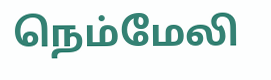நெம்மேலி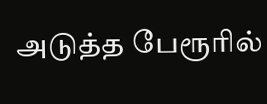அடுத்த பேரூரில்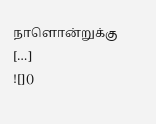நாளொன்றுக்கு […]
![]()